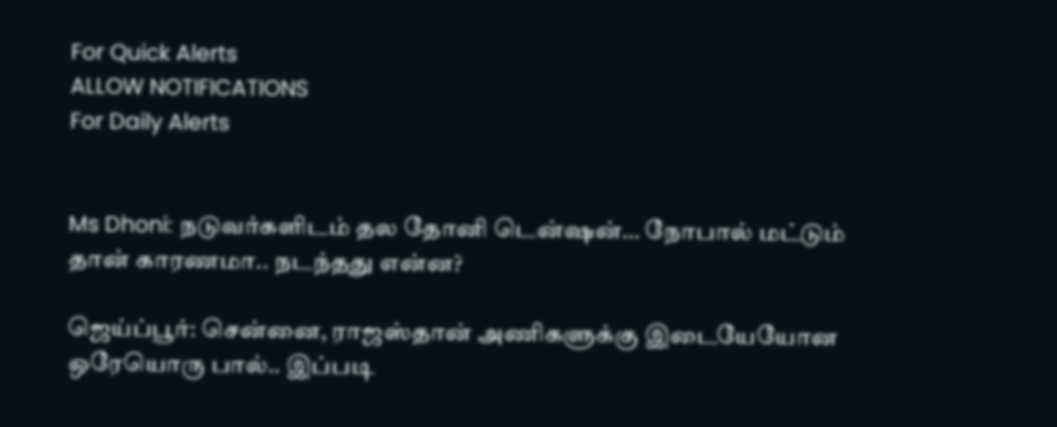For Quick Alerts
ALLOW NOTIFICATIONS
For Daily Alerts


Ms Dhoni: நடுவர்களிடம் தல தோனி டென்ஷன்… நோபால் மட்டும் தான் காரணமா.. நடந்தது என்ன?

ஜெய்ப்பூர்: சென்னை, ராஜஸ்தான் அணிகளுக்கு இடையேயோன ஒரேயொரு பால்.. இப்படி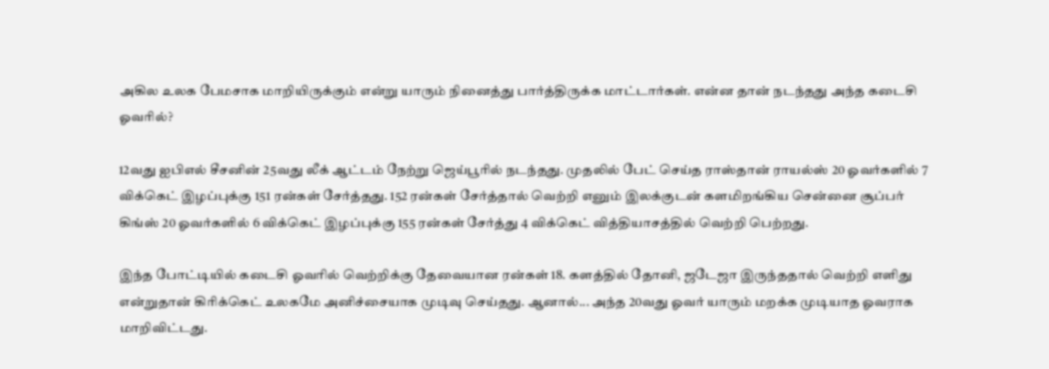அகில உலக பேமசாக மாறியிருக்கும் என்று யாரும் நினைத்து பார்த்திருக்க மாட்டார்கள். என்ன தான் நடந்தது அந்த கடைசி ஓவரில்?

12வது ஐபிஎல் சீசனின் 25வது லீக் ஆட்டம் நேற்று ஜெய்பூரில் நடந்தது. முதலில் பேட் செய்த ராஸ்தான் ராயல்ஸ் 20 ஓவர்களில் 7 விக்கெட் இழப்புக்கு 151 ரன்கள் சேர்த்தது. 152 ரன்கள் சேர்த்தால் வெற்றி எனும் இலக்குடன் களமிறங்கிய சென்னை சூப்பர் கிங்ஸ் 20 ஓவர்களில் 6 விக்கெட் இழப்புக்கு 155 ரன்கள் சேர்த்து 4 விக்கெட் வித்தியாசத்தில் வெற்றி பெற்றது.

இந்த போட்டியில் கடைசி ஓவரில் வெற்றிக்கு தேவையான ரன்கள் 18. களத்தில் தோனி, ஜடேஜா இருந்ததால் வெற்றி எளிது என்றுதான் கிரிக்கெட் உலகமே அனிச்சையாக முடிவு செய்தது. ஆனால்... அந்த 20வது ஓவர் யாரும் மறக்க முடியாத ஓவராக மாறிவிட்டது.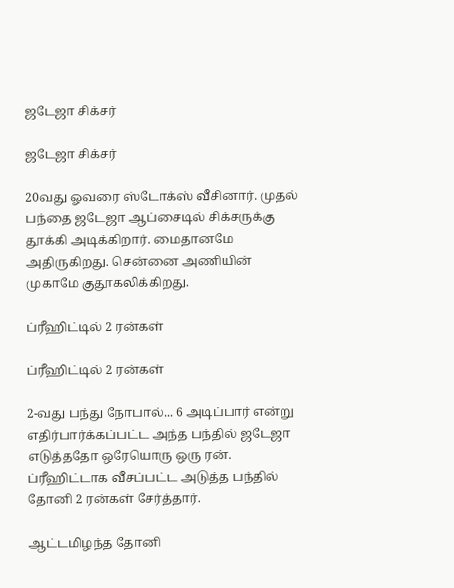ஜடேஜா சிக்சர்

ஜடேஜா சிக்சர்

20வது ஓவரை ஸ்டோக்ஸ் வீசினார். முதல் பந்தை ஜடேஜா ஆப்சைடில் சிக்சருக்கு தூக்கி அடிக்கிறார். மைதானமே அதிருகிறது. சென்னை அணியின் முகாமே குதூகலிக்கிறது.

ப்ரீஹிட்டில் 2 ரன்கள்

ப்ரீஹிட்டில் 2 ரன்கள்

2-வது பந்து நோபால்... 6 அடிப்பார் என்று எதிர்பார்க்கப்பட்ட அந்த பந்தில் ஜடேஜா எடுத்ததோ ஒரேயொரு ஒரு ரன். ப்ரீஹிட்டாக வீசப்பட்ட அடுத்த பந்தில் தோனி 2 ரன்கள் சேர்த்தார்.

ஆட்டமிழந்த தோனி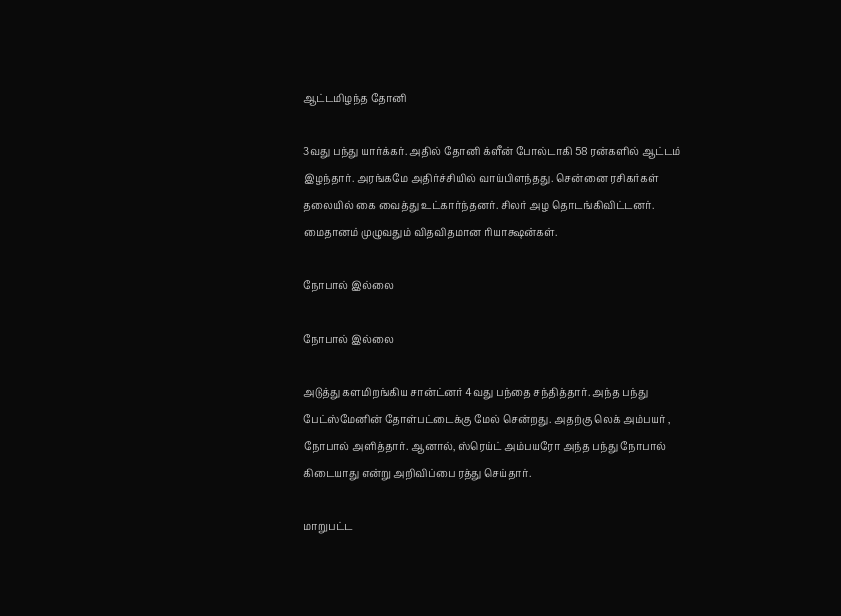ஆட்டமிழந்த தோனி

3வது பந்து யார்க்கர். அதில் தோனி க்ளீன் போல்டாகி 58 ரன்களில் ஆட்டம் இழந்தார். அரங்கமே அதிர்ச்சியில் வாய்பிளந்தது. சென்னை ரசிகர்கள் தலையில் கை வைத்து உட்கார்ந்தனர். சிலர் அழ தொடங்கிவிட்டனர். மைதானம் முழுவதும் விதவிதமான ரியாக்ஷன்கள்.

நோபால் இல்லை

நோபால் இல்லை

அடுத்து களமிறங்கிய சான்ட்னர் 4வது பந்தை சந்தித்தார். அந்த பந்து பேட்ஸ்மேனின் தோள்பட்டைக்கு மேல் சென்றது. அதற்கு லெக் அம்பயர் , நோபால் அளித்தார். ஆனால், ஸ்ரெய்ட் அம்பயரோ அந்த பந்து நோபால் கிடையாது என்று அறிவிப்பை ரத்து செய்தார்.

மாறுபட்ட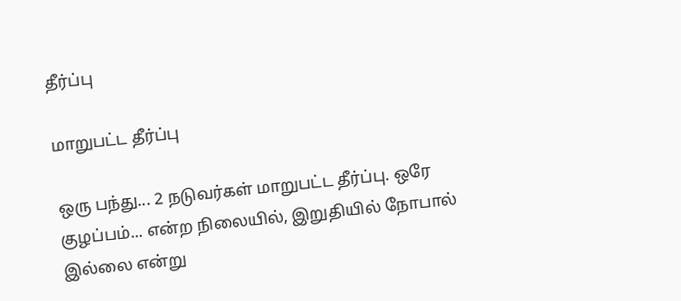தீர்ப்பு

மாறுபட்ட தீர்ப்பு

ஒரு பந்து... 2 நடுவர்கள் மாறுபட்ட தீர்ப்பு. ஒரே குழப்பம்... என்ற நிலையில், இறுதியில் நோபால் இல்லை என்று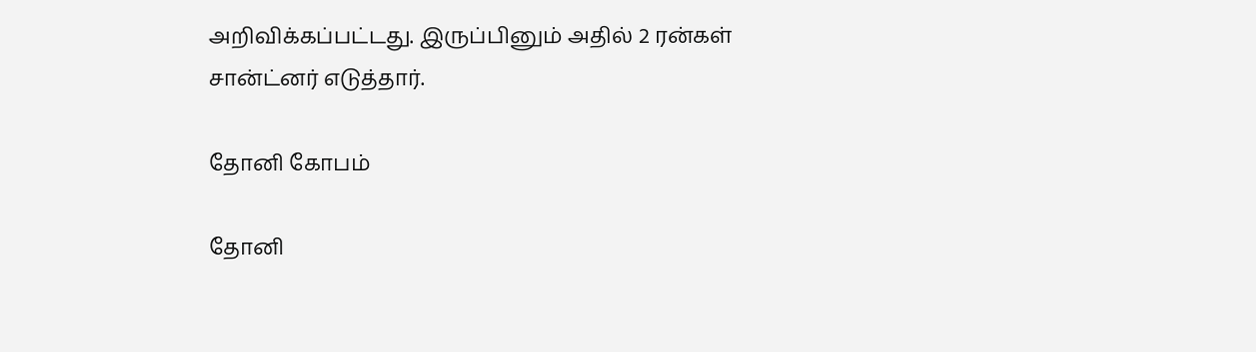அறிவிக்கப்பட்டது. இருப்பினும் அதில் 2 ரன்கள் சான்ட்னர் எடுத்தார்.

தோனி கோபம்

தோனி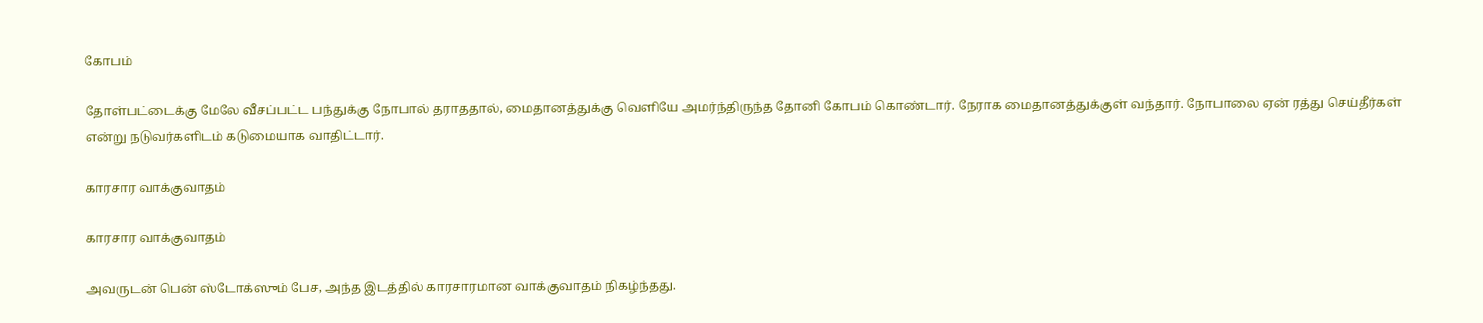கோபம்

தோள்பட்டைக்கு மேலே வீசப்பட்ட பந்துக்கு நோபால் தராததால், மைதானத்துக்கு வெளியே அமர்ந்திருந்த தோனி கோபம் கொண்டார். நேராக மைதானத்துக்குள் வந்தார். நோபாலை ஏன் ரத்து செய்தீர்கள் என்று நடுவர்களிடம் கடுமையாக வாதிட்டார்.

காரசார வாக்குவாதம்

காரசார வாக்குவாதம்

அவருடன் பென் ஸ்டோக்ஸும் பேச, அந்த இடத்தில் காரசாரமான வாக்குவாதம் நிகழ்ந்தது.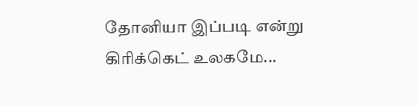தோனியா இப்படி என்று கிரிக்கெட் உலகமே...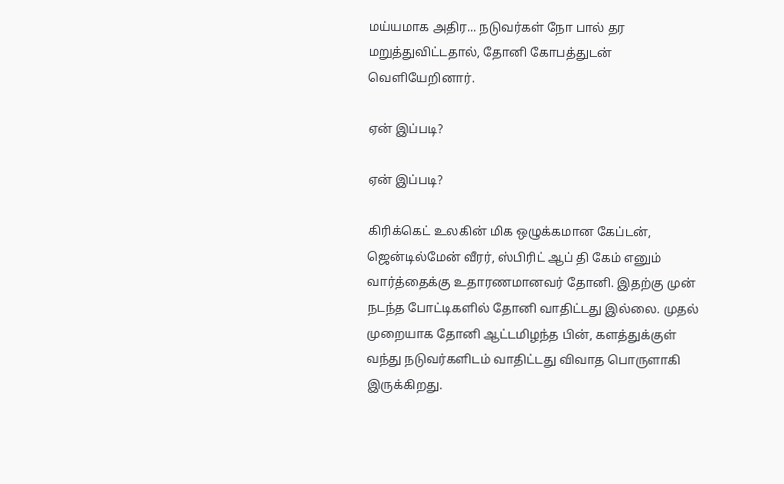மய்யமாக அதிர... நடுவர்கள் நோ பால் தர மறுத்துவிட்டதால், தோனி கோபத்துடன் வெளியேறினார்.

ஏன் இப்படி?

ஏன் இப்படி?

கிரிக்கெட் உலகின் மிக ஒழுக்கமான கேப்டன், ஜென்டில்மேன் வீரர், ஸ்பிரிட் ஆப் தி கேம் எனும் வார்த்தைக்கு உதாரணமானவர் தோனி. இதற்கு முன் நடந்த போட்டிகளில் தோனி வாதிட்டது இல்லை. முதல் முறையாக தோனி ஆட்டமிழந்த பின், களத்துக்குள் வந்து நடுவர்களிடம் வாதிட்டது விவாத பொருளாகி இருக்கிறது.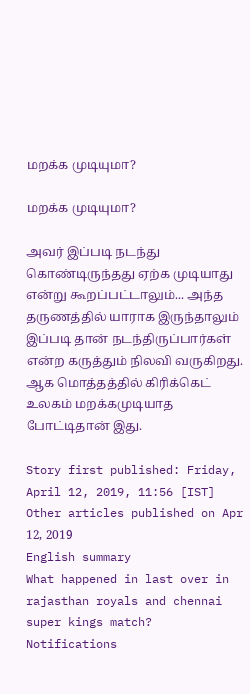மறக்க முடியுமா?

மறக்க முடியுமா?

அவர் இப்படி நடந்து கொண்டிருந்தது ஏற்க முடியாது என்று கூறப்பட்டாலும்... அந்த தருணத்தில் யாராக இருந்தாலும் இப்படி தான் நடந்திருப்பார்கள் என்ற கருத்தும் நிலவி வருகிறது. ஆக மொத்தத்தில் கிரிக்கெட் உலகம் மறக்கமுடியாத போட்டிதான் இது.

Story first published: Friday, April 12, 2019, 11:56 [IST]
Other articles published on Apr 12, 2019
English summary
What happened in last over in rajasthan royals and chennai super kings match?
Notifications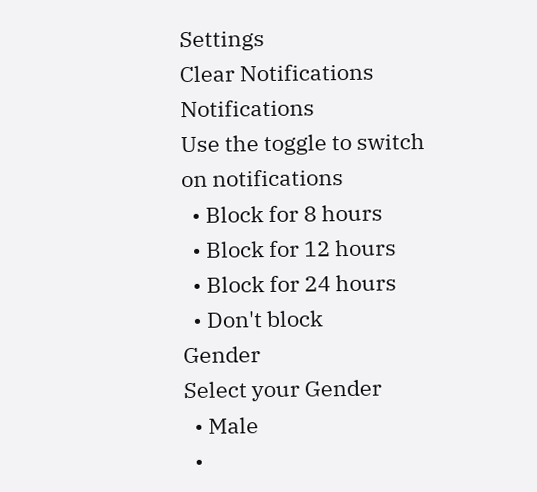Settings
Clear Notifications
Notifications
Use the toggle to switch on notifications
  • Block for 8 hours
  • Block for 12 hours
  • Block for 24 hours
  • Don't block
Gender
Select your Gender
  • Male
  •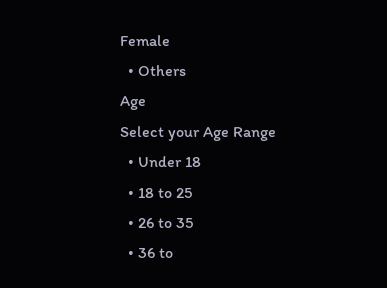Female
  • Others
Age
Select your Age Range
  • Under 18
  • 18 to 25
  • 26 to 35
  • 36 to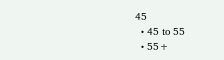45
  • 45 to 55
  • 55+